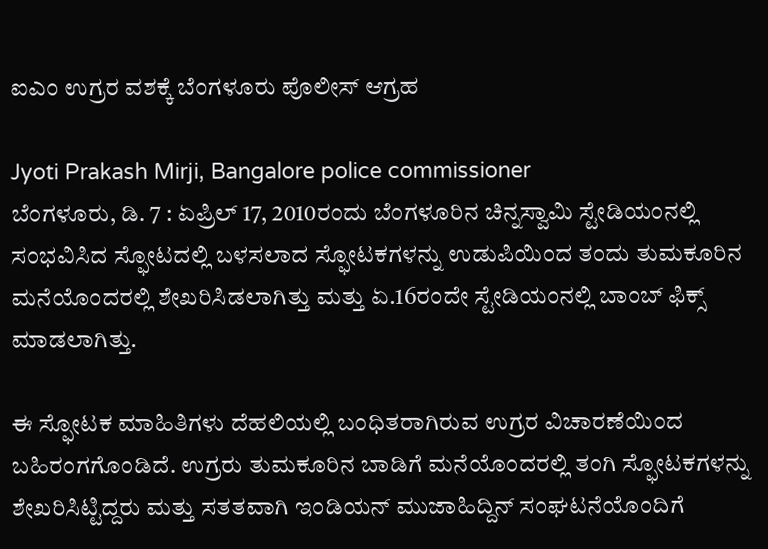ಐಎಂ ಉಗ್ರರ ವಶಕ್ಕೆ ಬೆಂಗಳೂರು ಪೊಲೀಸ್ ಆಗ್ರಹ

Jyoti Prakash Mirji, Bangalore police commissioner
ಬೆಂಗಳೂರು, ಡಿ. 7 : ಏಪ್ರಿಲ್ 17, 2010ರಂದು ಬೆಂಗಳೂರಿನ ಚಿನ್ನಸ್ವಾಮಿ ಸ್ಟೇಡಿಯಂನಲ್ಲಿ ಸಂಭವಿಸಿದ ಸ್ಫೋಟದಲ್ಲಿ ಬಳಸಲಾದ ಸ್ಫೋಟಕಗಳನ್ನು ಉಡುಪಿಯಿಂದ ತಂದು ತುಮಕೂರಿನ ಮನೆಯೊಂದರಲ್ಲಿ ಶೇಖರಿಸಿಡಲಾಗಿತ್ತು ಮತ್ತು ಏ.16ರಂದೇ ಸ್ಟೇಡಿಯಂನಲ್ಲಿ ಬಾಂಬ್ ಫಿಕ್ಸ್ ಮಾಡಲಾಗಿತ್ತು.

ಈ ಸ್ಫೋಟಕ ಮಾಹಿತಿಗಳು ದೆಹಲಿಯಲ್ಲಿ ಬಂಧಿತರಾಗಿರುವ ಉಗ್ರರ ವಿಚಾರಣೆಯಿಂದ ಬಹಿರಂಗಗೊಂಡಿದೆ. ಉಗ್ರರು ತುಮಕೂರಿನ ಬಾಡಿಗೆ ಮನೆಯೊಂದರಲ್ಲಿ ತಂಗಿ ಸ್ಫೋಟಕಗಳನ್ನು ಶೇಖರಿಸಿಟ್ಟಿದ್ದರು ಮತ್ತು ಸತತವಾಗಿ ಇಂಡಿಯನ್ ಮುಜಾಹಿದ್ದಿನ್ ಸಂಘಟನೆಯೊಂದಿಗೆ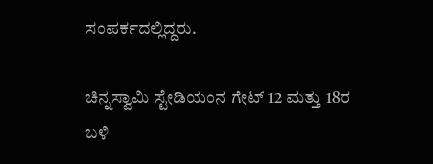ಸಂಪರ್ಕದಲ್ಲಿದ್ದರು.

ಚಿನ್ನಸ್ವಾಮಿ ಸ್ಟೇಡಿಯಂನ ಗೇಟ್ 12 ಮತ್ತು 18ರ ಬಳಿ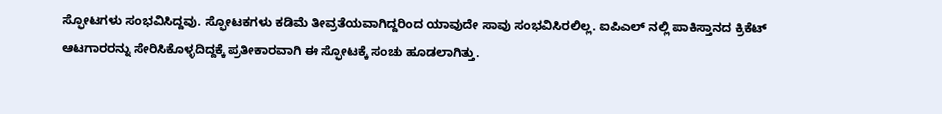ಸ್ಫೋಟಗಳು ಸಂಭವಿಸಿದ್ದವು. ಸ್ಫೋಟಕಗಳು ಕಡಿಮೆ ತೀವ್ರತೆಯವಾಗಿದ್ದರಿಂದ ಯಾವುದೇ ಸಾವು ಸಂಭವಿಸಿರಲಿಲ್ಲ. ಐಪಿಎಲ್ ನಲ್ಲಿ ಪಾಕಿಸ್ತಾನದ ಕ್ರಿಕೆಟ್ ಆಟಗಾರರನ್ನು ಸೇರಿಸಿಕೊಳ್ಳದಿದ್ದಕ್ಕೆ ಪ್ರತೀಕಾರವಾಗಿ ಈ ಸ್ಫೋಟಕ್ಕೆ ಸಂಚು ಹೂಡಲಾಗಿತ್ತು.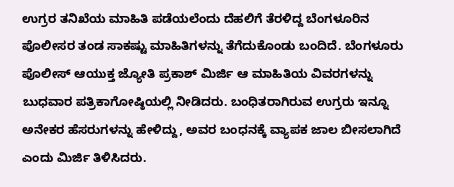ಉಗ್ರರ ತನಿಖೆಯ ಮಾಹಿತಿ ಪಡೆಯಲೆಂದು ದೆಹಲಿಗೆ ತೆರಳಿದ್ದ ಬೆಂಗಳೂರಿನ ಪೊಲೀಸರ ತಂಡ ಸಾಕಷ್ಟು ಮಾಹಿತಿಗಳನ್ನು ತೆಗೆದುಕೊಂಡು ಬಂದಿದೆ. ಬೆಂಗಳೂರು ಪೊಲೀಸ್ ಆಯುಕ್ತ ಜ್ಯೋತಿ ಪ್ರಕಾಶ್ ಮಿರ್ಜಿ ಆ ಮಾಹಿತಿಯ ವಿವರಗಳನ್ನು ಬುಧವಾರ ಪತ್ರಿಕಾಗೋಷ್ಠಿಯಲ್ಲಿ ನೀಡಿದರು. ಬಂಧಿತರಾಗಿರುವ ಉಗ್ರರು ಇನ್ನೂ ಅನೇಕರ ಹೆಸರುಗಳನ್ನು ಹೇಳಿದ್ದು, ಅವರ ಬಂಧನಕ್ಕೆ ವ್ಯಾಪಕ ಜಾಲ ಬೀಸಲಾಗಿದೆ ಎಂದು ಮಿರ್ಜಿ ತಿಳಿಸಿದರು.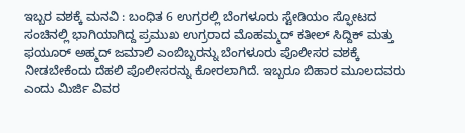ಇಬ್ಬರ ವಶಕ್ಕೆ ಮನವಿ : ಬಂಧಿತ 6 ಉಗ್ರರಲ್ಲಿ ಬೆಂಗಳೂರು ಸ್ಟೇಡಿಯಂ ಸ್ಫೋಟದ ಸಂಚಿನಲ್ಲಿ ಭಾಗಿಯಾಗಿದ್ದ ಪ್ರಮುಖ ಉಗ್ರರಾದ ಮೊಹಮ್ಮದ್ ಕತೀಲ್ ಸಿದ್ದಿಕ್ ಮತ್ತು ಫಯೂರ್ ಅಹ್ಮದ್ ಜಮಾಲಿ ಎಂಬಿಬ್ಬರನ್ನು ಬೆಂಗಳೂರು ಪೊಲೀಸರ ವಶಕ್ಕೆ ನೀಡಬೇಕೆಂದು ದೆಹಲಿ ಪೊಲೀಸರನ್ನು ಕೋರಲಾಗಿದೆ. ಇಬ್ಬರೂ ಬಿಹಾರ ಮೂಲದವರು ಎಂದು ಮಿರ್ಜಿ ವಿವರ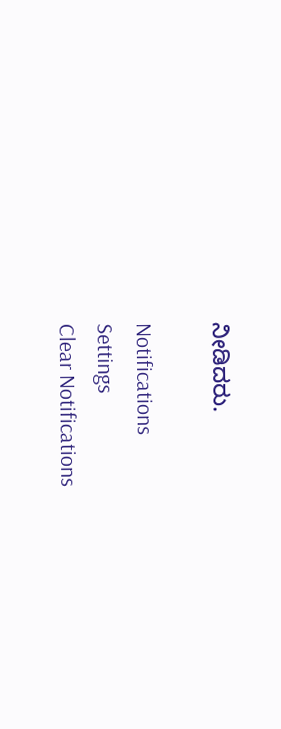ನೀಡಿದರು.

Notifications
Settings
Clear Notifications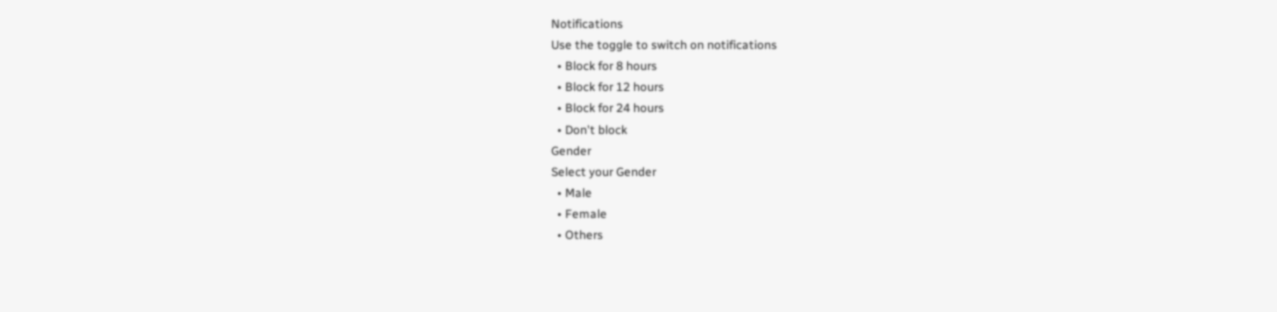Notifications
Use the toggle to switch on notifications
  • Block for 8 hours
  • Block for 12 hours
  • Block for 24 hours
  • Don't block
Gender
Select your Gender
  • Male
  • Female
  • Others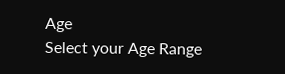Age
Select your Age Range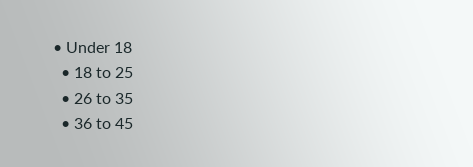• Under 18
  • 18 to 25
  • 26 to 35
  • 36 to 45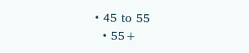• 45 to 55
  • 55+